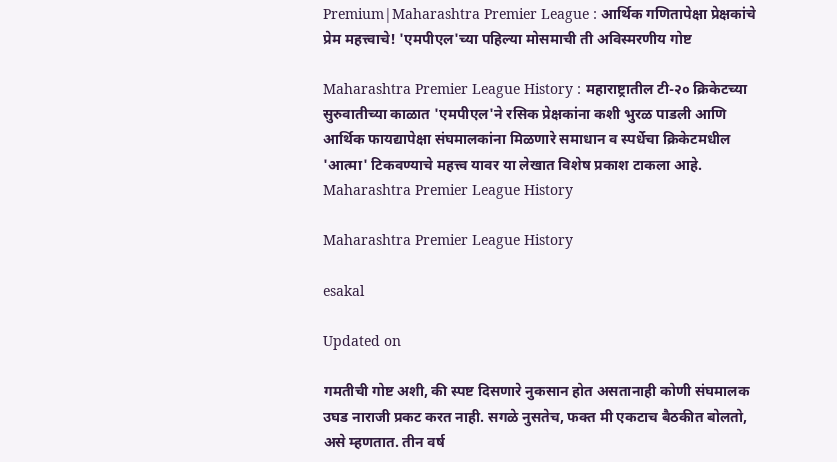Premium|Maharashtra Premier League : आर्थिक गणितापेक्षा प्रेक्षकांचे प्रेम महत्त्वाचे! 'एमपीएल'च्या पहिल्या मोसमाची ती अविस्मरणीय गोष्ट

Maharashtra Premier League History : महाराष्ट्रातील टी-२० क्रिकेटच्या सुरुवातीच्या काळात 'एमपीएल'ने रसिक प्रेक्षकांना कशी भुरळ पाडली आणि आर्थिक फायद्यापेक्षा संघमालकांना मिळणारे समाधान व स्पर्धेचा क्रिकेटमधील 'आत्मा' टिकवण्याचे महत्त्व यावर या लेखात विशेष प्रकाश टाकला आहे.
Maharashtra Premier League History

Maharashtra Premier League History

esakal

Updated on

गमतीची गोष्ट अशी, की स्पष्ट दिसणारे नुकसान होत असतानाही कोणी संघमालक उघड नाराजी प्रकट करत नाही. सगळे नुसतेच, फक्त मी एकटाच बैठकीत बोलतो, असे म्हणतात. तीन वर्ष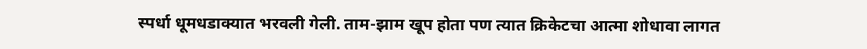स्पर्धा धूमधडाक्यात भरवली गेली. ताम-झाम खूप होता पण त्यात क्रिकेटचा आत्मा शोधावा लागत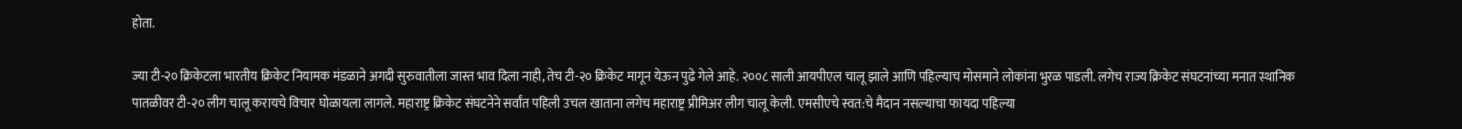होता.

ज्या टी-२० क्रिकेटला भारतीय क्रिकेट नियामक मंडळाने अगदी सुरुवातीला जास्त भाव दिला नाही, तेच टी-२० क्रिकेट मागून येऊन पुढे गेले आहे. २००८ साली आयपीएल चालू झाले आणि पहिल्याच मोसमाने लोकांना भुरळ पाडली. लगेच राज्य क्रिकेट संघटनांच्या मनात स्थानिक पातळीवर टी-२० लीग चालू करायचे विचार घोळायला लागले. महाराष्ट्र क्रिकेट संघटनेने सर्वांत पहिली उचल खाताना लगेच महाराष्ट्र प्रीमिअर लीग चालू केली. एमसीएचे स्वत:चे मैदान नसल्याचा फायदा पहिल्या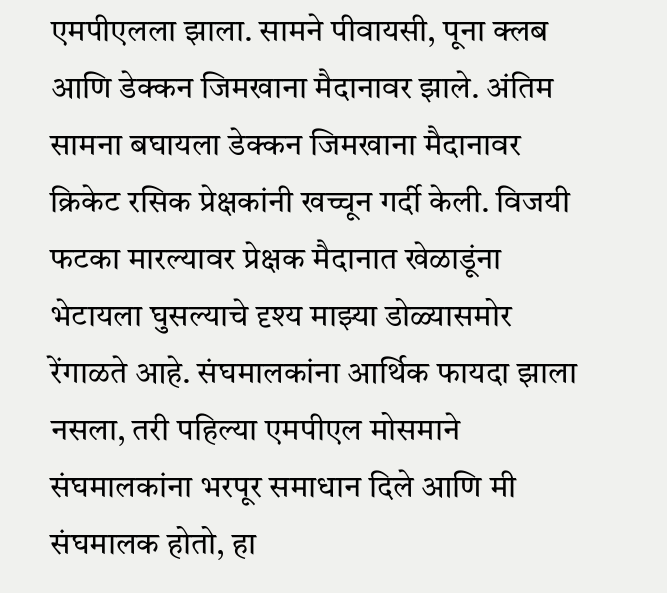एमपीएलला झाला. सामने पीवायसी, पूना क्लब आणि डेक्कन जिमखाना मैदानावर झाले. अंतिम सामना बघायला डेक्कन जिमखाना मैदानावर क्रिकेट रसिक प्रेक्षकांनी खच्चून गर्दी केली. विजयी फटका मारल्यावर प्रेक्षक मैदानात खेळाडूंना भेटायला घुसल्याचे दृश्य माझ्या डोळ्यासमोर रेंगाळते आहे. संघमालकांना आर्थिक फायदा झाला नसला, तरी पहिल्या एमपीएल मोसमाने संघमालकांना भरपूर समाधान दिले आणि मी संघमालक होतो, हा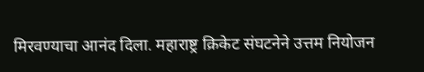मिरवण्याचा आनंद दिला. महाराष्ट्र क्रिकेट संघटनेने उत्तम नियोजन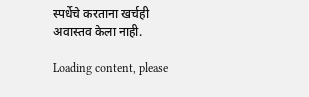स्पर्धेचे करताना खर्चही अवास्तव केला नाही.

Loading content, please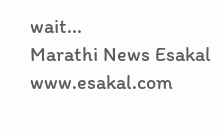wait...
Marathi News Esakal
www.esakal.com